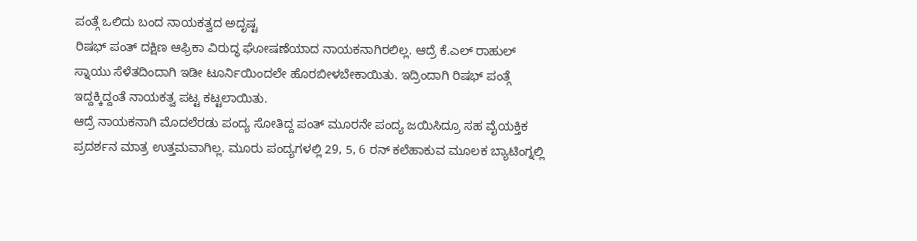ಪಂತ್ಗೆ ಒಲಿದು ಬಂದ ನಾಯಕತ್ವದ ಅದೃಷ್ಟ
ರಿಷಭ್ ಪಂತ್ ದಕ್ಷಿಣ ಆಫ್ರಿಕಾ ವಿರುದ್ಧ ಘೋಷಣೆಯಾದ ನಾಯಕನಾಗಿರಲಿಲ್ಲ. ಆದ್ರೆ ಕೆ.ಎಲ್ ರಾಹುಲ್ ಸ್ನಾಯು ಸೆಳೆತದಿಂದಾಗಿ ಇಡೀ ಟೂರ್ನಿಯಿಂದಲೇ ಹೊರಬೀಳಬೇಕಾಯಿತು. ಇದ್ರಿಂದಾಗಿ ರಿಷಭ್ ಪಂತ್ಗೆ ಇದ್ದಕ್ಕಿದ್ದಂತೆ ನಾಯಕತ್ವ ಪಟ್ಟ ಕಟ್ಟಲಾಯಿತು.
ಆದ್ರೆ ನಾಯಕನಾಗಿ ಮೊದಲೆರಡು ಪಂದ್ಯ ಸೋತಿದ್ದ ಪಂತ್ ಮೂರನೇ ಪಂದ್ಯ ಜಯಿಸಿದ್ರೂ ಸಹ ವೈಯಕ್ತಿಕ ಪ್ರದರ್ಶನ ಮಾತ್ರ ಉತ್ತಮವಾಗಿಲ್ಲ. ಮೂರು ಪಂದ್ಯಗಳಲ್ಲಿ 29, 5, 6 ರನ್ ಕಲೆಹಾಕುವ ಮೂಲಕ ಬ್ಯಾಟಿಂಗ್ನಲ್ಲಿ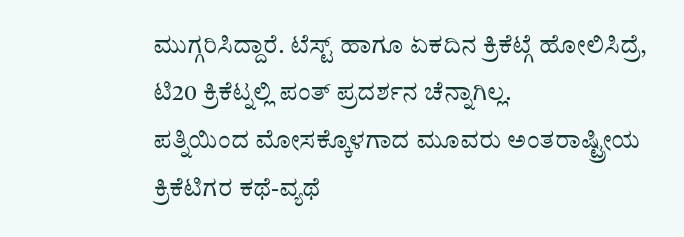ಮುಗ್ಗರಿಸಿದ್ದಾರೆ. ಟೆಸ್ಟ್ ಹಾಗೂ ಏಕದಿನ ಕ್ರಿಕೆಟ್ಗೆ ಹೋಲಿಸಿದ್ರೆ, ಟಿ20 ಕ್ರಿಕೆಟ್ನಲ್ಲಿ ಪಂತ್ ಪ್ರದರ್ಶನ ಚೆನ್ನಾಗಿಲ್ಲ.
ಪತ್ನಿಯಿಂದ ಮೋಸಕ್ಕೊಳಗಾದ ಮೂವರು ಅಂತರಾಷ್ಟ್ರೀಯ ಕ್ರಿಕೆಟಿಗರ ಕಥೆ-ವ್ಯಥೆ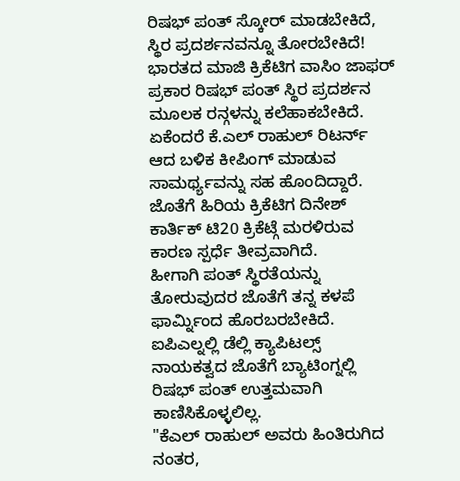ರಿಷಭ್ ಪಂತ್ ಸ್ಕೋರ್ ಮಾಡಬೇಕಿದೆ, ಸ್ಥಿರ ಪ್ರದರ್ಶನವನ್ನೂ ತೋರಬೇಕಿದೆ!
ಭಾರತದ ಮಾಜಿ ಕ್ರಿಕೆಟಿಗ ವಾಸಿಂ ಜಾಫರ್ ಪ್ರಕಾರ ರಿಷಭ್ ಪಂತ್ ಸ್ಥಿರ ಪ್ರದರ್ಶನ ಮೂಲಕ ರನ್ಗಳನ್ನು ಕಲೆಹಾಕಬೇಕಿದೆ. ಏಕೆಂದರೆ ಕೆ.ಎಲ್ ರಾಹುಲ್ ರಿಟರ್ನ್ ಆದ ಬಳಿಕ ಕೀಪಿಂಗ್ ಮಾಡುವ ಸಾಮರ್ಥ್ಯವನ್ನು ಸಹ ಹೊಂದಿದ್ದಾರೆ. ಜೊತೆಗೆ ಹಿರಿಯ ಕ್ರಿಕೆಟಿಗ ದಿನೇಶ್ ಕಾರ್ತಿಕ್ ಟಿ20 ಕ್ರಿಕೆಟ್ಗೆ ಮರಳಿರುವ ಕಾರಣ ಸ್ಪರ್ಧೆ ತೀವ್ರವಾಗಿದೆ.
ಹೀಗಾಗಿ ಪಂತ್ ಸ್ಥಿರತೆಯನ್ನು ತೋರುವುದರ ಜೊತೆಗೆ ತನ್ನ ಕಳಪೆ ಫಾರ್ಮ್ನಿಂದ ಹೊರಬರಬೇಕಿದೆ. ಐಪಿಎಲ್ನಲ್ಲಿ ಡೆಲ್ಲಿ ಕ್ಯಾಪಿಟಲ್ಸ್ ನಾಯಕತ್ವದ ಜೊತೆಗೆ ಬ್ಯಾಟಿಂಗ್ನಲ್ಲಿ ರಿಷಭ್ ಪಂತ್ ಉತ್ತಮವಾಗಿ ಕಾಣಿಸಿಕೊಳ್ಳಲಿಲ್ಲ.
"ಕೆಎಲ್ ರಾಹುಲ್ ಅವರು ಹಿಂತಿರುಗಿದ ನಂತರ,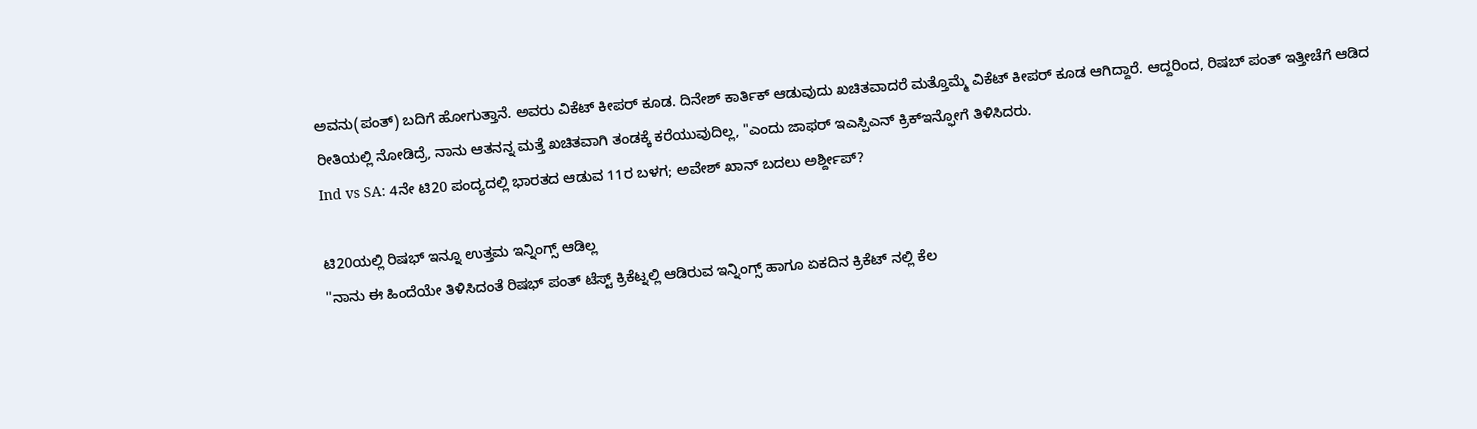ಅವನು(ಪಂತ್) ಬದಿಗೆ ಹೋಗುತ್ತಾನೆ. ಅವರು ವಿಕೆಟ್ ಕೀಪರ್ ಕೂಡ. ದಿನೇಶ್ ಕಾರ್ತಿಕ್ ಆಡುವುದು ಖಚಿತವಾದರೆ ಮತ್ತೊಮ್ಮೆ ವಿಕೆಟ್ ಕೀಪರ್ ಕೂಡ ಆಗಿದ್ದಾರೆ. ಆದ್ದರಿಂದ, ರಿಷಬ್ ಪಂತ್ ಇತ್ತೀಚೆಗೆ ಆಡಿದ ರೀತಿಯಲ್ಲಿ ನೋಡಿದ್ರೆ, ನಾನು ಆತನನ್ನ ಮತ್ತೆ ಖಚಿತವಾಗಿ ತಂಡಕ್ಕೆ ಕರೆಯುವುದಿಲ್ಲ, "ಎಂದು ಜಾಫರ್ ಇಎಸ್ಪಿಎನ್ ಕ್ರಿಕ್ಇನ್ಫೋಗೆ ತಿಳಿಸಿದರು.
Ind vs SA: 4ನೇ ಟಿ20 ಪಂದ್ಯದಲ್ಲಿ ಭಾರತದ ಆಡುವ 11ರ ಬಳಗ; ಅವೇಶ್ ಖಾನ್ ಬದಲು ಅರ್ಶ್ದೀಪ್?

ಟಿ20ಯಲ್ಲಿ ರಿಷಭ್ ಇನ್ನೂ ಉತ್ತಮ ಇನ್ನಿಂಗ್ಸ್ ಆಡಿಲ್ಲ
''ನಾನು ಈ ಹಿಂದೆಯೇ ತಿಳಿಸಿದಂತೆ ರಿಷಭ್ ಪಂತ್ ಟೆಸ್ಟ್ ಕ್ರಿಕೆಟ್ನಲ್ಲಿ ಆಡಿರುವ ಇನ್ನಿಂಗ್ಸ್ ಹಾಗೂ ಏಕದಿನ ಕ್ರಿಕೆಟ್ ನಲ್ಲಿ ಕೆಲ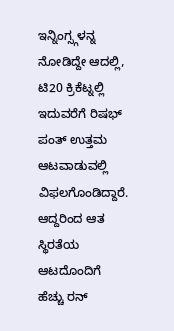ಇನ್ನಿಂಗ್ಸ್ಗಳನ್ನ ನೋಡಿದ್ದೇ ಆದಲ್ಲಿ, ಟಿ20 ಕ್ರಿಕೆಟ್ನಲ್ಲಿ ಇದುವರೆಗೆ ರಿಷಭ್ ಪಂತ್ ಉತ್ತಮ ಆಟವಾಡುವಲ್ಲಿ ವಿಫಲಗೊಂಡಿದ್ದಾರೆ. ಆದ್ದರಿಂದ ಆತ ಸ್ಥಿರತೆಯ ಆಟದೊಂದಿಗೆ ಹೆಚ್ಚು ರನ್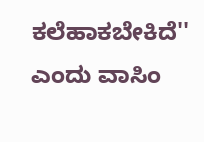ಕಲೆಹಾಕಬೇಕಿದೆ'' ಎಂದು ವಾಸಿಂ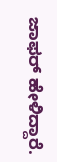ಜಾಫರ್ ಹೇಳಿದ್ದಾರೆ.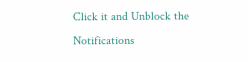Click it and Unblock the Notifications